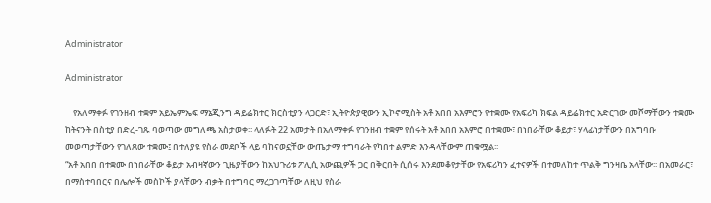Administrator

Administrator

    የአለማቀፉ የገንዘብ ተቋም አይኤምኤፍ ማኔጂንግ ዳይሬክተር ክርስቲያን ላጋርድ፣ ኢትዮጵያዊውን ኢኮኖሚስት አቶ አበበ አእምሮን የተቋሙ የአፍሪካ ክፍል ዳይሬክተር አድርገው መሾማቸውን ተቋሙ ከትናንት በስቲያ በድረ-ገጹ ባወጣው መግለጫ አስታወቀ፡፡ ላለፉት 22 አመታት በአለማቀፉ የገንዘብ ተቋም የሰሩት አቶ አበበ አእምሮ በተቋሙ፣ በነበራቸው ቆይታ፣ ሃላፊነታቸውን በአግባቡ መወጣታቸውን የገለጸው ተቋሙ፤ በተለያዩ የስራ መደቦች ላይ ባከናወኗቸው ውጤታማ ተግባራት የካበተ ልምድ እንዳላቸውም ጠቁሟል፡፡
“አቶ አበበ በተቋሙ በነበራቸው ቆይታ አብዛኛውን ጊዜያቸውን ከአህጉሪቱ ፖሊሲ አውጪዎች ጋር በቅርበት ሲሰሩ እንደመቆየታቸው የአፍሪካን ፈተናዎች በተመለከተ ጥልቅ ግንዛቤ አላቸው፡፡ በአመራር፣ በማስተባበርና በሌሎች መስኮች ያላቸውን ብቃት በተግባር ማረጋገጣቸው ለዚህ የስራ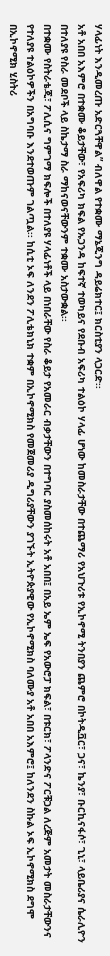ሃላፊነት እንዲመረጡ አድርጓቸዋል” ብለዋል የተቋሙ ማኔጂንግ ዳይሬክተር፤ ክርስቲያን ላጋርድ፡፡
አቶ አበበ አእምሮ በተቋሙ ቆይታቸው፣ የአፍሪካ ክፍል የኡጋንዳ ከፍተኛ ተወካይና የደቡብ አፍሪካ ተልዕኮ ሃላፊ ሆነው ከመስራታቸው በተጨማሪ የአህጉሪቱ የኢኮኖሚ ትንበያን ጨምሮ በኮትዲቯር፣ ጋና፣ ኬንያ፣ ቡርኪናፋሶ፣ ጊኒ፣ ላይቤሪያና ሴራሊዮን በተለያዩ የስራ መደቦች ላይ ስኬታማ ስራ ማከናወናቸውንም ተቋሙ አስታውቋል፡፡
በተቋሙ የስትራቴጂ፣ ፖሊሲና ግምገማ ክፍሎች በተለያዩ ሃላፊነቶች ላይ በነበራቸው የስራ ቆይታ የአመራር ብቃታቸውን በተግባር ያስመሰከሩት አቶ አበበ፤ በአይ ኤም ኤፍ የአውሮፓ ክፍል፣ በቱርክ፣ ፖላንድና ፖርቹጋል ለረጅም አመታት መስራታቸውንና የተለያዩ ተልዕኮዎችን በአግባቡ እንደተወጡም ገልጧል፡፡ ከሲቲ ኦፍ ለንደን ፖሊቴክኒክ ተቋም በኢኮኖሚክስ የመጀመሪያ ዲግሪያቸውን ያገኙት ኢትዮጵያዊው የኢኮኖሚክስ ባለሙያ አቶ አበበ አእምሮ፤ ከለንደን ስኩል ኦፍ ኢኮኖሚክስ ደግሞ በኢኮኖሚክ ሂስትሪ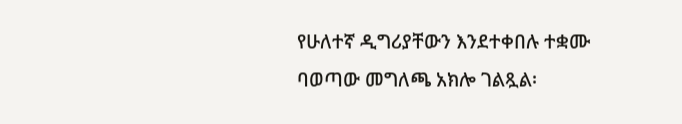የሁለተኛ ዲግሪያቸውን እንደተቀበሉ ተቋሙ ባወጣው መግለጫ አክሎ ገልጿል፡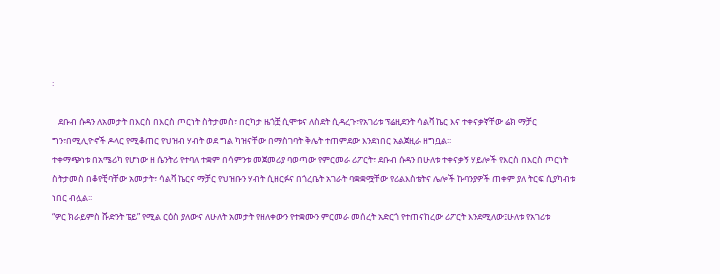፡

   ደቡብ ሱዳን ለአመታት በእርስ በእርስ ጦርነት ስትታመስ፣ በርካታ ዜጎቿ ሲሞቱና ለስደት ሲዳረጉ፣የአገሪቱ ፕሬዚደንት ሳልቫ ኬር እና ተቀናቃኛቸው ሬክ ማቻር ግን፣በሚሊዮኖች ዶላር የሚቆጠር የህዝብ ሃብት ወደ ግል ካዝናቸው በማስገባት ቅሌት ተጠምደው እንደነበር አልጀዚራ ዘግቧል፡፡
ተቀማጭነቱ በአሜሪካ የሆነው ዘ ሴንትሪ የተባለ ተቋም በሳምንቱ መጀመሪያ ባወጣው የምርመራ ሪፖርት፣ ደቡብ ሱዳን በሁለቱ ተቀናቃኝ ሃይሎች የእርስ በእርስ ጦርነት ስትታመስ በቆየቺባቸው አመታት፣ ሳልቫ ኬርና ማቻር የህዝቡን ሃብት ሲዘርፉና በጎረቤት አገራት ባቋቋሟቸው የሪልእስቴትና ሌሎች ኩባንያዎች ጠቀም ያለ ትርፍ ሲያካብቱ ነበር ብሏል፡፡
“ዎር ክራይምስ ሹድንት ፔይ” የሚል ርዕስ ያለውና ለሁለት አመታት የዘለቀውን የተቋሙን ምርመራ መሰረት አድርጎ የተጠናከረው ሪፖርት እንደሚለው፤ሁለቱ የአገሪቱ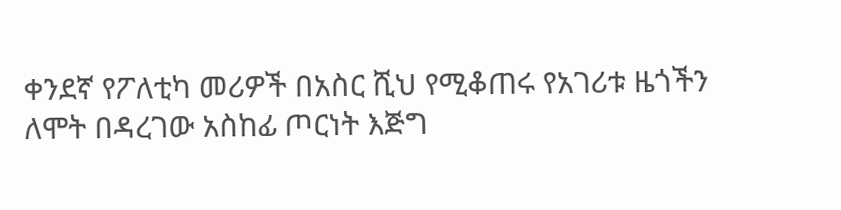ቀንደኛ የፖለቲካ መሪዎች በአስር ሺህ የሚቆጠሩ የአገሪቱ ዜጎችን ለሞት በዳረገው አስከፊ ጦርነት እጅግ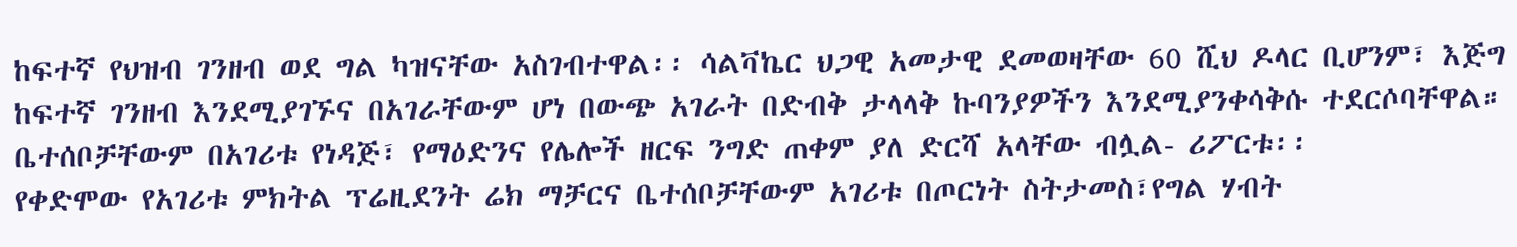ከፍተኛ የህዝብ ገንዘብ ወደ ግል ካዝናቸው አስገብተዋል፡፡ ሳልቫኬር ህጋዊ አመታዊ ደመወዛቸው 60 ሺህ ዶላር ቢሆንም፣ እጅግ ከፍተኛ ገንዘብ እንደሚያገኙና በአገራቸውም ሆነ በውጭ አገራት በድብቅ ታላላቅ ኩባንያዎችን እንደሚያንቀሳቅሱ ተደርሶባቸዋል። ቤተሰቦቻቸውም በአገሪቱ የነዳጅ፣ የማዕድንና የሌሎች ዘርፍ ንግድ ጠቀም ያለ ድርሻ አላቸው ብሏል- ሪፖርቱ፡፡
የቀድሞው የአገሪቱ ምክትል ፕሬዚደንት ሬክ ማቻርና ቤተሰቦቻቸውም አገሪቱ በጦርነት ስትታመስ፣የግል ሃብት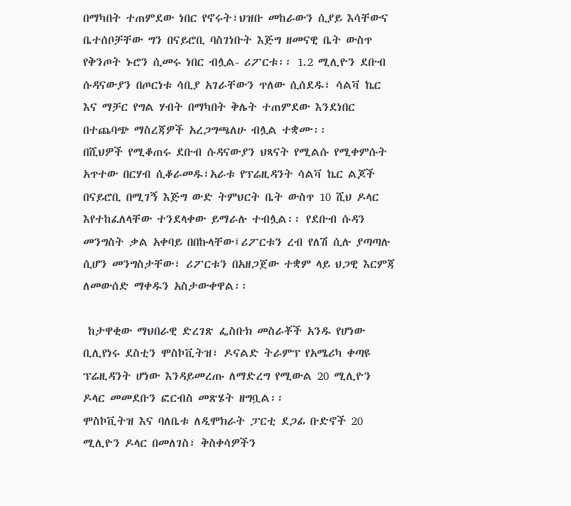በማካበት ተጠምደው ነበር የኖሩት፣ህዝቡ መከራውን ሲያይ እሳቸውና ቤተሰቦቻቸው ግን በናይሮቢ ባስገነቡት እጅግ ዘመናዊ ቤት ውስጥ የቅንጦት ኑሮን ሲመሩ ነበር ብሏል- ሪፖርቱ፡፡ 1.2 ሚሊዮን ደቡብ ሱዳናውያን በጦርነቱ ሳቢያ አገራቸውን ጥለው ሲሰደዱ፣ ሳልቫ ኬር እና ማቻር የግል ሃብት በማካበት ቅሌት ተጠምደው እንደነበር በተጨባጭ ማስረጃዎች አረጋግጫለሁ ብሏል ተቋሙ፡፡
በሺህዎች የሚቆጠሩ ደቡብ ሱዳናውያን ህጻናት የሚልሱ የሚቀምሱት አጥተው በርሃብ ሲቆራመዱ፣አራቱ የፕሬዚዳንት ሳልቫ ኬር ልጆች በናይሮቢ በሚገኝ እጅግ ውድ ትምህርት ቤት ውስጥ 10 ሺህ ዶላር እየተከፈለላቸው ተንደላቀው ይማራሉ ተብሏል፡፡ የደቡብ ሱዳን መንግስት ቃል አቀባይ በበኩላቸው፤ሪፖርቱን ረብ የለሽ ሲሉ ያጣጣሉ ሲሆን መንግስታቸው፣ ሪፖርቱን በአዘጋጀው ተቋም ላይ ህጋዊ እርምጃ ለመውሰድ ማቀዱን አስታውቀዋል፡፡

 ከታዋቂው ማህበራዊ ድረገጽ ፌስቡክ መስራቾች አንዱ የሆነው ቢሊየነሩ ደስቲን ሞስኮቪትዝ፣ ዶናልድ ትራምፕ የአሜሪካ ቀጣዩ ፕሬዚዳንት ሆነው እንዳይመረጡ ለማድረግ የሚውል 20 ሚሊዮን ዶላር መመደቡን ፎርብስ መጽሄት ዘግቧል፡፡
ሞስኮቪትዝ እና ባለቤቱ ለዲሞክራት ፓርቲ ደጋፊ ቡድኖች 20 ሚሊዮን ዶላር በመለገስ፣ ቅስቀሳዎችን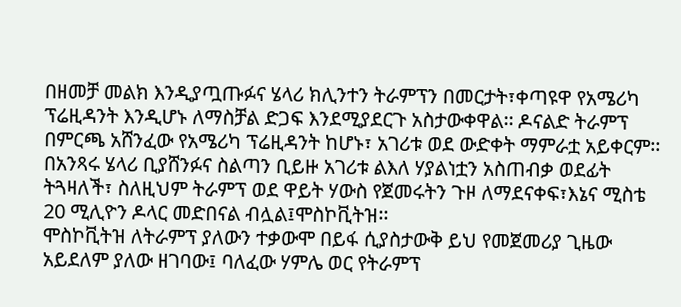በዘመቻ መልክ እንዲያጧጡፉና ሄላሪ ክሊንተን ትራምፕን በመርታት፣ቀጣዩዋ የአሜሪካ ፕሬዚዳንት እንዲሆኑ ለማስቻል ድጋፍ እንደሚያደርጉ አስታውቀዋል፡፡ ዶናልድ ትራምፕ በምርጫ አሸንፈው የአሜሪካ ፕሬዚዳንት ከሆኑ፣ አገሪቱ ወደ ውድቀት ማምራቷ አይቀርም፡፡ በአንጻሩ ሄላሪ ቢያሸንፉና ስልጣን ቢይዙ አገሪቱ ልእለ ሃያልነቷን አስጠብቃ ወደፊት ትጓዛለች፣ ስለዚህም ትራምፕ ወደ ዋይት ሃውስ የጀመሩትን ጉዞ ለማደናቀፍ፣እኔና ሚስቴ 20 ሚሊዮን ዶላር መድበናል ብሏል፤ሞስኮቪትዝ፡፡
ሞስኮቪትዝ ለትራምፕ ያለውን ተቃውሞ በይፋ ሲያስታውቅ ይህ የመጀመሪያ ጊዜው አይደለም ያለው ዘገባው፤ ባለፈው ሃምሌ ወር የትራምፕ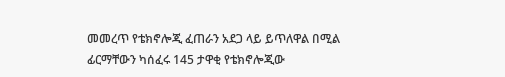መመረጥ የቴክኖሎጂ ፈጠራን አደጋ ላይ ይጥለዋል በሚል ፊርማቸውን ካሰፈሩ 145 ታዋቂ የቴክኖሎጂው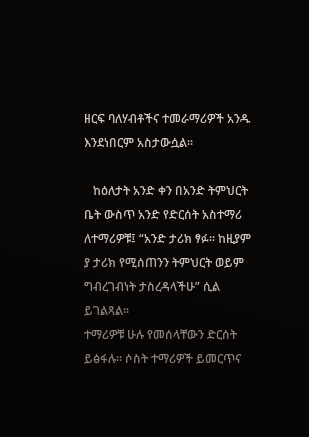ዘርፍ ባለሃብቶችና ተመራማሪዎች አንዱ  እንደነበርም አስታውሷል፡፡

   ከዕለታት አንድ ቀን በአንድ ትምህርት ቤት ውስጥ አንድ የድርሰት አስተማሪ ለተማሪዎቹ፤ “አንድ ታሪክ ፃፉ፡፡ ከዚያም ያ ታሪክ የሚሰጠንን ትምህርት ወይም ግብረገብነት ታስረዳላችሁ” ሲል ይገልጻል፡፡
ተማሪዎቹ ሁሉ የመሰላቸውን ድርሰት ይፅፋሉ፡፡ ሶስት ተማሪዎች ይመርጥና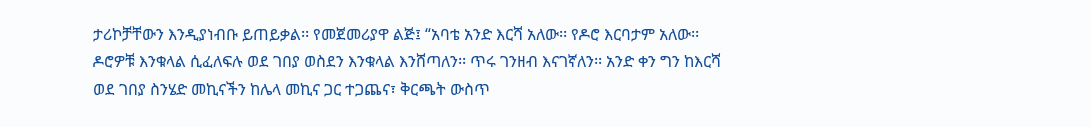ታሪኮቻቸውን እንዲያነብቡ ይጠይቃል፡፡ የመጀመሪያዋ ልጅ፤ “አባቴ አንድ እርሻ አለው፡፡ የዶሮ እርባታም አለው፡፡ ዶሮዎቹ እንቁላል ሲፈለፍሉ ወደ ገበያ ወስደን እንቁላል እንሸጣለን፡፡ ጥሩ ገንዘብ እናገኛለን፡፡ አንድ ቀን ግን ከእርሻ ወደ ገበያ ስንሄድ መኪናችን ከሌላ መኪና ጋር ተጋጨና፣ ቅርጫት ውስጥ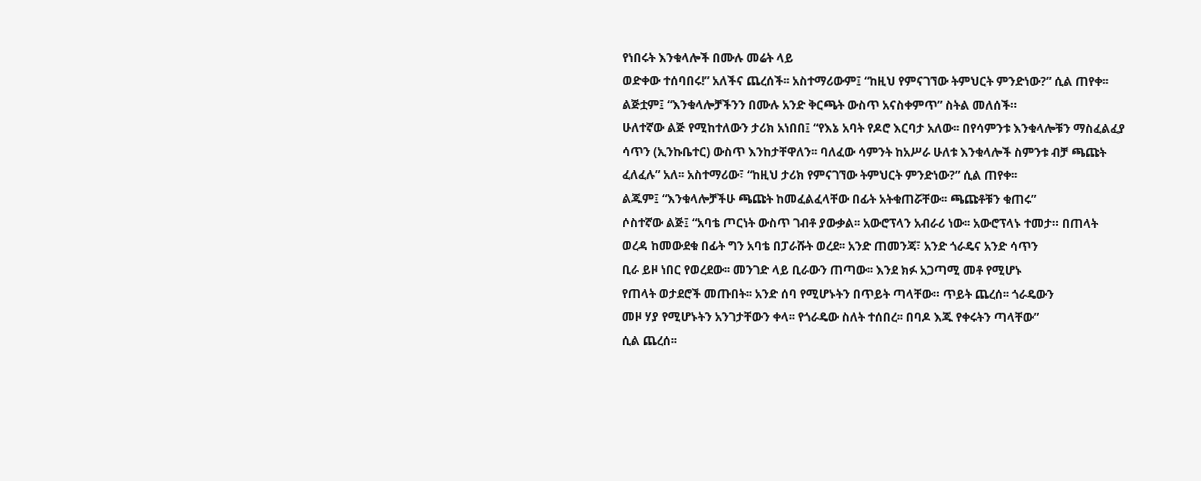የነበሩት እንቁላሎች በሙሉ መሬት ላይ
ወድቀው ተሰባበሩ!” አለችና ጨረሰች፡፡ አስተማሪውም፤ “ከዚህ የምናገኘው ትምህርት ምንድነው?” ሲል ጠየቀ፡፡ ልጅቷም፤ “እንቁላሎቻችንን በሙሉ አንድ ቅርጫት ውስጥ አናስቀምጥ” ስትል መለሰች።
ሁለተኛው ልጅ የሚከተለውን ታሪክ አነበበ፤ “የእኔ አባት የዶሮ እርባታ አለው፡፡ በየሳምንቱ እንቁላሎቹን ማስፈልፈያ ሳጥን (ኢንኩቤተር) ውስጥ እንከታቸዋለን፡፡ ባለፈው ሳምንት ከአሥራ ሁለቱ እንቁላሎች ስምንቱ ብቻ ጫጩት ፈለፈሉ” አለ፡፡ አስተማሪው፣ “ከዚህ ታሪክ የምናገኘው ትምህርት ምንድነው?” ሲል ጠየቀ፡፡
ልጁም፤ “እንቁላሎቻችሁ ጫጩት ከመፈልፈላቸው በፊት አትቁጠሯቸው፡፡ ጫጩቶቹን ቁጠሩ”
ሶስተኛው ልጅ፤ “አባቴ ጦርነት ውስጥ ገብቶ ያውቃል፡፡ አውሮፕላን አብራሪ ነው፡፡ አውሮፕላኑ ተመታ። በጠላት ወረዳ ከመውደቁ በፊት ግን አባቴ በፓራሹት ወረደ፡፡ አንድ ጠመንጃ፣ አንድ ጎራዴና አንድ ሳጥን
ቢራ ይዞ ነበር የወረደው፡፡ መንገድ ላይ ቢራውን ጠጣው፡፡ እንደ ክፉ አጋጣሚ መቶ የሚሆኑ
የጠላት ወታደሮች መጡበት፡፡ አንድ ሰባ የሚሆኑትን በጥይት ጣላቸው። ጥይት ጨረሰ፡፡ ጎራዴውን
መዞ ሃያ የሚሆኑትን አንገታቸውን ቀላ፡፡ የጎራዴው ስለት ተሰበረ፡፡ በባዶ እጁ የቀሩትን ጣላቸው”
ሲል ጨረሰ፡፡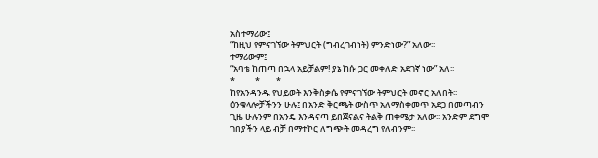አስተማሪው፤
“ከዚህ የምናገኘው ትምህርት (ግብረገብነት) ምንድነው?” አለው፡፡
ተማሪውም፤
“አባቴ ከጠጣ በኋላ አይቻልም! ያኔ ከሱ ጋር መቀለድ አደገኛ ነው” አለ፡፡
*          *        *
ከየአንዳንዱ የህይወት እንቅስቃሴ የምናገኘው ትምህርት መኖር አለበት፡፡ ዕንቁላሎቻችንን ሁሉ፤ በአንድ ቅርጫት ውስጥ አለማስቀመጥ አደጋ በመጣብን ጊዜ ሁሉንም በአንዴ እንዳናጣ ይበጀናልና ትልቅ ጠቀሜታ አለው፡፡ አንድም ደግሞ ገበያችን ላይ ብቻ በማተኮር ለግጭት መዳረግ የለብንም፡፡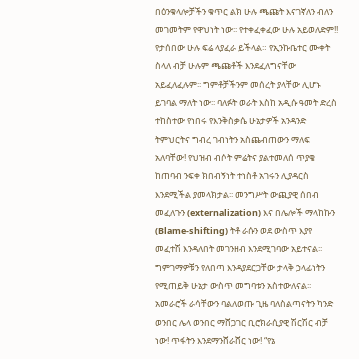በዕንቁላሎቻችን ቁጥር ልክ ሁሉ ጫጩት እናገኛለን ብለን መገመትም የዋህነት ነው፡፡ የተቀፈቀፈው ሁሉ አይወለድም!! የታሰበው ሁሉ ፍሬ ላያፈራ ይችላል። የኢንኩቤተር ሙቀት ስላለ ብቻ ሁሉም ጫጩቶች እንደፈለግናቸው አይፈለፈሉም፡፡ ግምቶቻችንም መሰረት ያላቸው ሊሆኑ ይገባል ማለት ነው፡፡ ባለፉት ወራት እስከ አዲሱ ዓመት ድረስ ተከስተው የነበሩ የእንቅስቃሴ ሁኔታዎች አንዳንድ ትምህርትና ግብረ ገብነትን አስጨብጠውን ማለፍ አለባቸው! የህዝብ ብሶት ምሬትና ያልተመለሰ ጥያቄ ከጠባብ ንፍቀ ክበብኝነት ተነስቶ አገሩን ሊያዳርስ እንደሚችል ያመላክታል፡፡ መንግሥት ውጪያዊ ሰበብ መፈለጉን (externalization) እና በሌሎች ማላከኩን (Blame-shifting) ትቶ ራሱን ወደ ውስጥ እያየ መፈተሽ እንዳለበት መገንዘብ እንደሚገባው አይተናል፡፡ ግምገማዎቹን የለበጣ እንዳያደርጋቸው ታላቅ ኃላፊነትን የሚጠይቅ ሁኔታ ውስጥ መግባቱን አስተውለናል፡፡
አመራሮች ራሳቸውን ባልለወጡ ጊዜ ባለስልጣናትን ካንድ ወንበር ሌላ ወንበር ማሸጋገር ቢሮክራሲያዊ ሽርሽር ብቻ ነው! ጥፋትን እንደማንሸራሸር ነው! “የኔ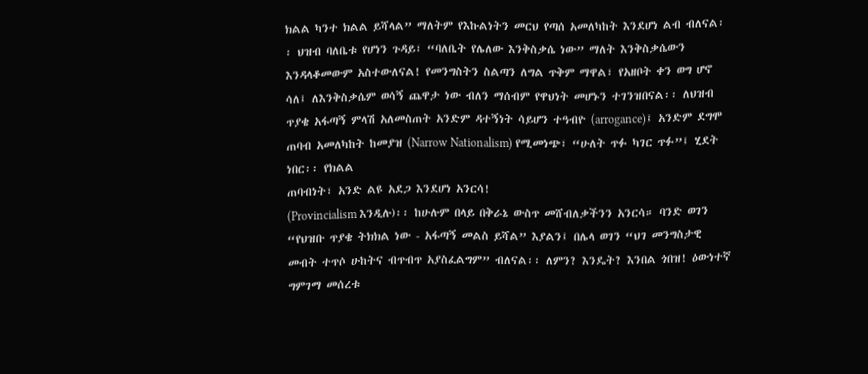ክልል ካንተ ክልል ይሻላል” ማለትም የእኩልነትን መርህ የጣሰ አመለካከት እንደሆነ ልብ ብለናል፡፡ ህዝብ ባለቤቱ የሆነን ጉዳይ፣ “ባለቤት የሌለው እንቅስቃሴ ነው” ማለት እንቅስቃሴውን እንዳላቆመውም አስተውለናል! የመንግስትን ስልጣን ለግል ጥቅም ማዋል፣ የአዘቦት ቀን ወግ ሆኖ ሳለ፤ ለእንቅስቃሴም ወሳኝ ጨዋታ ነው ብለን ማሰብም የዋህነት መሆኑን ተገንዝበናል፡፡ ለህዝብ ጥያቄ አፋጣኝ ምላሽ አለመስጠት አንድም ዳተኝነት ሳይሆን ተዓብዮ (arrogance)፤ አንድም ደግሞ ጠባብ አመለካከት ከመያዝ (Narrow Nationalism) የሚመነጭ፣ “ሁለት ጥፉ ካገር ጥፉ”፤ ሂደት ነበር፡፡ የክልል
ጠባብነት፣ አንድ ልዩ አደጋ እንደሆነ አንርሳ!
(Provincialism እንዲሉ)፡፡ ከሁሉም በላይ በቅራኔ ውስጥ መሸብለቃችንን አንርሳ። ባንድ ወገን “የህዝቡ ጥያቄ ትክክል ነው - አፋጣኝ መልስ ይሻል” እያልን፤ በሌላ ወገን “ህገ መንግስታዊ መብት ተጥሶ ሁከትና ብጥብጥ አያስፈልግም” ብለናል፡፡ ለምን? እንዴት? እንበል ጎበዝ! ዕውነተኛ ግምገማ መሰረቱ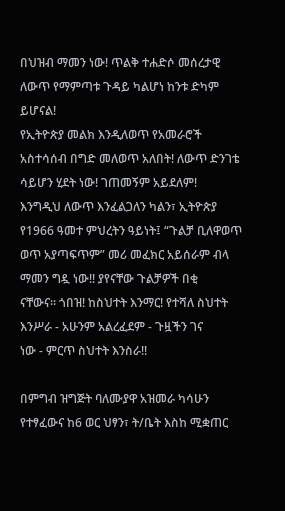በህዝብ ማመን ነው! ጥልቅ ተሐድሶ መሰረታዊ ለውጥ የማምጣቱ ጉዳይ ካልሆነ ከንቱ ድካም ይሆናል!
የኢትዮጵያ መልክ እንዲለወጥ የአመራሮች አስተሳሰብ በግድ መለወጥ አለበት! ለውጥ ድንገቴ ሳይሆን ሂደት ነው! ገጠመኝም አይደለም!
እንግዲህ ለውጥ እንፈልጋለን ካልን፣ ኢትዮጵያ የ1966 ዓመተ ምህረትን ዓይነት፤ “ጉልቻ ቢለዋወጥ
ወጥ አያጣፍጥም” መሪ መፈክር አይሰራም ብላ ማመን ግዷ ነው!! ያየናቸው ጉልቻዎች በቂ
ናቸውና፡፡ ጎበዝ! ከስህተት እንማር! የተሻለ ስህተት እንሥራ - አሁንም አልረፈደም - ጉዟችን ገና
ነው - ምርጥ ስህተት እንስራ!!

በምግብ ዝግጅት ባለሙያዋ አዝመራ ካሳሁን የተፃፈውና ከ6 ወር ህፃን፣ ት/ቤት እስከ ሚቋጠር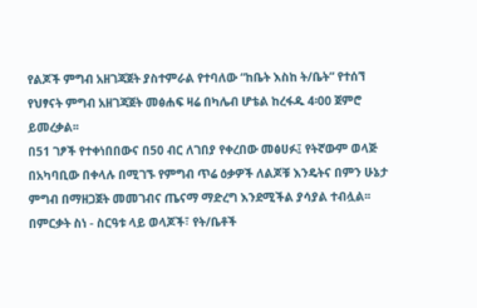የልጆች ምግብ አዘገጃጀት ያስተምራል የተባለው “ከቤት እስከ ት/ቤት” የተሰኘ የህፃናት ምግብ አዘገጃጀት መፅሐፍ ዛሬ በካሌብ ሆቴል ከረፋዱ 4፡00 ጀምሮ ይመረቃል፡፡
በ51 ገፆች የተቀነበበውና በ50 ብር ለገበያ የቀረበው መፅሀፉ፤ የትኛውም ወላጅ በአካባቢው በቀላሉ በሚገኙ የምግብ ጥሬ ዕቃዎች ለልጆቹ እንዴትና በምን ሁኔታ ምግብ በማዘጋጀት መመገብና ጤናማ ማድረግ እንደሚችል ያሳያል ተብሏል፡፡በምርቃት ስነ - ስርዓቱ ላይ ወላጆች፣ የት/ቤቶች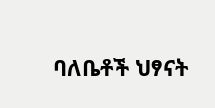ባለቤቶች ህፃናት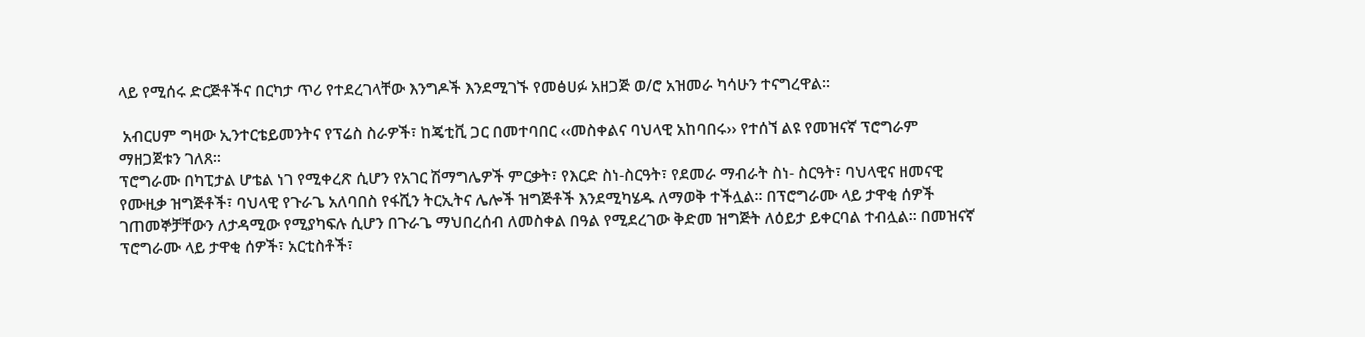ላይ የሚሰሩ ድርጅቶችና በርካታ ጥሪ የተደረገላቸው እንግዶች እንደሚገኙ የመፅሀፉ አዘጋጅ ወ/ሮ አዝመራ ካሳሁን ተናግረዋል፡፡

 አብርሀም ግዛው ኢንተርቴይመንትና የፕሬስ ስራዎች፣ ከጄቲቪ ጋር በመተባበር ‹‹መስቀልና ባህላዊ አከባበሩ›› የተሰኘ ልዩ የመዝናኛ ፕሮግራም ማዘጋጀቱን ገለጸ፡፡
ፕሮግራሙ በካፒታል ሆቴል ነገ የሚቀረጽ ሲሆን የአገር ሽማግሌዎች ምርቃት፣ የእርድ ስነ-ስርዓት፣ የደመራ ማብራት ስነ- ስርዓት፣ ባህላዊና ዘመናዊ የሙዚቃ ዝግጅቶች፣ ባህላዊ የጉራጌ አለባበስ የፋሺን ትርኢትና ሌሎች ዝግጅቶች እንደሚካሄዱ ለማወቅ ተችሏል፡፡ በፕሮግራሙ ላይ ታዋቂ ሰዎች ገጠመኞቻቸውን ለታዳሚው የሚያካፍሉ ሲሆን በጉራጌ ማህበረሰብ ለመስቀል በዓል የሚደረገው ቅድመ ዝግጅት ለዕይታ ይቀርባል ተብሏል፡፡ በመዝናኛ ፕሮግራሙ ላይ ታዋቂ ሰዎች፣ አርቲስቶች፣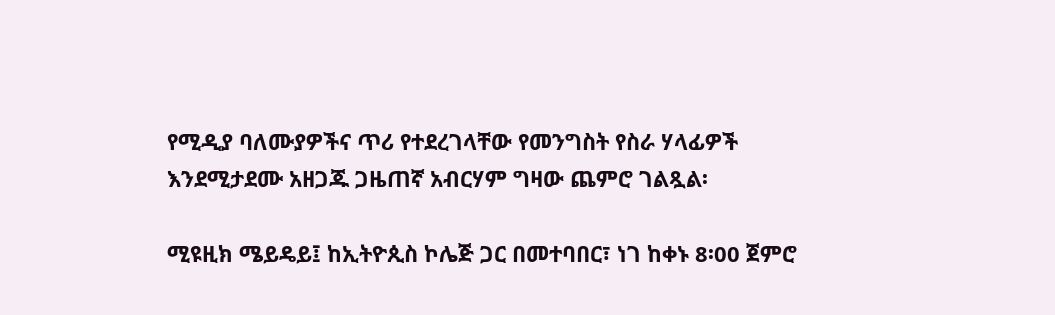የሚዲያ ባለሙያዎችና ጥሪ የተደረገላቸው የመንግስት የስራ ሃላፊዎች እንደሚታደሙ አዘጋጁ ጋዜጠኛ አብርሃም ግዛው ጨምሮ ገልጿል፡

ሚዩዚክ ሜይዴይ፤ ከኢትዮጲስ ኮሌጅ ጋር በመተባበር፣ ነገ ከቀኑ 8፡00 ጀምሮ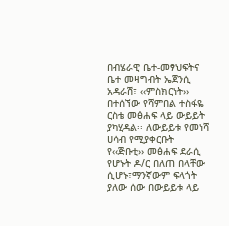በብሄራዊ ቤተ-መፃህፍትና ቤተ መዛግብት ኤጀንሲ አዳራሽ፣ ‹‹ምስክርነት›› በተሰኘው የሻምበል ተስፋዬ ርስቴ መፅሐፍ ላይ ውይይት ያካሂዳል፡፡ ለውይይቱ የመነሻ ሀሳብ የሚያቀርቡት የ‹‹ጅቡቲ›› መፅሐፍ ደራሲ የሆኑት ዶ/ር በለጠ በላቸው ሲሆኑ፣ማንኛውም ፍላጎት ያለው ሰው በውይይቱ ላይ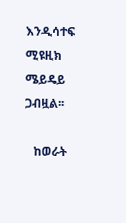እንዲሳተፍ ሚዩዚክ ሜይዴይ ጋብዟል፡፡

   ከወራት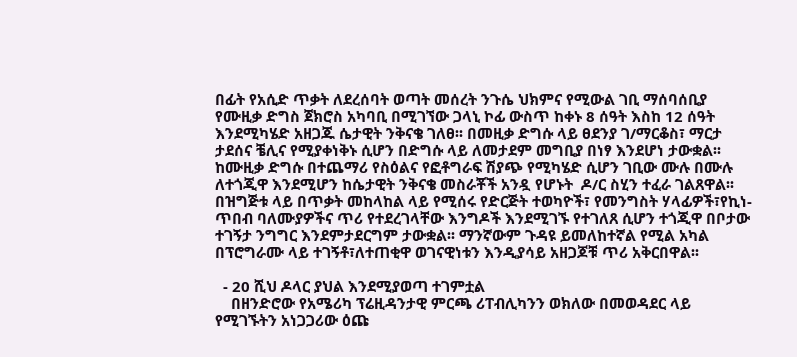በፊት የአሲድ ጥቃት ለደረሰባት ወጣት መሰረት ንጉሴ ህክምና የሚውል ገቢ ማሰባሰቢያ የሙዚቃ ድግስ ጀክሮስ አካባቢ በሚገኘው ጋላኒ ኮፊ ውስጥ ከቀኑ 8 ሰዓት እስከ 12 ሰዓት እንደሚካሄድ አዘጋጁ ሴታዊት ንቅናቄ ገለፀ፡፡ በመዚቃ ድግሱ ላይ ፀደንያ ገ/ማርቆስ፣ ማርታ ታደሰና ቼሊና የሚያቀነቅኑ ሲሆን በድግሱ ላይ ለመታደም መግቢያ በነፃ እንደሆነ ታውቋል፡፡ ከሙዚቃ ድግሱ በተጨማሪ የስዕልና የፎቶግራፍ ሽያጭ የሚካሄድ ሲሆን ገቢው ሙሉ በሙሉ ለተጎጂዋ እንደሚሆን ከሴታዊት ንቅናቄ መስራቾች አንዷ የሆኑት  ዶ/ር ስሂን ተፈራ ገልጸዋል፡፡ በዝግጅቱ ላይ በጥቃት መከላከል ላይ የሚሰሩ የድርጅት ተወካዮች፣ የመንግስት ሃላፊዎች፣የኪነ-ጥበብ ባለሙያዎችና ጥሪ የተደረገላቸው እንግዶች እንደሚገኙ የተገለጸ ሲሆን ተጎጂዋ በቦታው ተገኝታ ንግግር እንደምታደርግም ታውቋል፡፡ ማንኛውም ጉዳዩ ይመለከተኛል የሚል አካል በፕሮግራሙ ላይ ተገኝቶ፣ለተጠቂዋ ወገናዊነቱን እንዲያሳይ አዘጋጆቹ ጥሪ አቅርበዋል፡፡

  - 20 ሺህ ዶላር ያህል እንደሚያወጣ ተገምቷል
    በዘንድሮው የአሜሪካ ፕሬዚዳንታዊ ምርጫ ሪፐብሊካንን ወክለው በመወዳደር ላይ የሚገኙትን አነጋጋሪው ዕጩ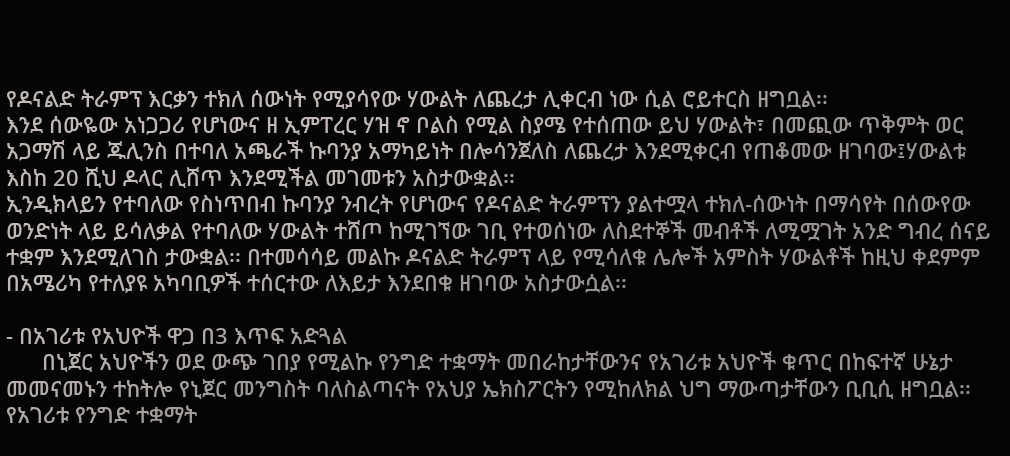የዶናልድ ትራምፕ እርቃን ተክለ ሰውነት የሚያሳየው ሃውልት ለጨረታ ሊቀርብ ነው ሲል ሮይተርስ ዘግቧል፡፡
እንደ ሰውዬው አነጋጋሪ የሆነውና ዘ ኢምፐረር ሃዝ ኖ ቦልስ የሚል ስያሜ የተሰጠው ይህ ሃውልት፣ በመጪው ጥቅምት ወር አጋማሽ ላይ ጁሊንስ በተባለ አጫራች ኩባንያ አማካይነት በሎሳንጀለስ ለጨረታ እንደሚቀርብ የጠቆመው ዘገባው፤ሃውልቱ እስከ 20 ሺህ ዶላር ሊሸጥ እንደሚችል መገመቱን አስታውቋል፡፡
ኢንዲክላይን የተባለው የስነጥበብ ኩባንያ ንብረት የሆነውና የዶናልድ ትራምፕን ያልተሟላ ተክለ-ሰውነት በማሳየት በሰውየው ወንድነት ላይ ይሳለቃል የተባለው ሃውልት ተሸጦ ከሚገኘው ገቢ የተወሰነው ለስደተኞች መብቶች ለሚሟገት አንድ ግብረ ሰናይ ተቋም እንደሚለገስ ታውቋል፡፡ በተመሳሳይ መልኩ ዶናልድ ትራምፕ ላይ የሚሳለቁ ሌሎች አምስት ሃውልቶች ከዚህ ቀደምም በአሜሪካ የተለያዩ አካባቢዎች ተሰርተው ለእይታ እንደበቁ ዘገባው አስታውሷል፡፡

- በአገሪቱ የአህዮች ዋጋ በ3 እጥፍ አድጓል
      በኒጀር አህዮችን ወደ ውጭ ገበያ የሚልኩ የንግድ ተቋማት መበራከታቸውንና የአገሪቱ አህዮች ቁጥር በከፍተኛ ሁኔታ መመናመኑን ተከትሎ የኒጀር መንግስት ባለስልጣናት የአህያ ኤክስፖርትን የሚከለክል ህግ ማውጣታቸውን ቢቢሲ ዘግቧል፡፡
የአገሪቱ የንግድ ተቋማት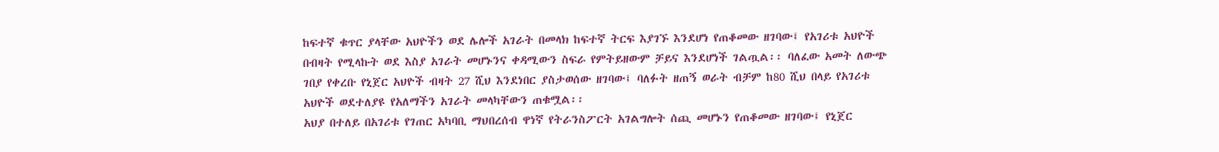ከፍተኛ ቁጥር ያላቸው አህዮችን ወደ ሌሎች አገራት በመላክ ከፍተኛ ትርፍ እያገኙ እንደሆነ የጠቆመው ዘገባው፤ የአገሪቱ አህዮች በብዛት የሚላኩት ወደ እስያ አገራት መሆኑንና ቀዳሚውን ስፍራ የምትይዘውም ቻይና እንደሆነች ገልጧል፡፡ ባለፈው አመት ለውጭ ገበያ የቀረቡ የኒጀር አህዮች ብዛት 27 ሺህ እንደነበር ያስታወሰው ዘገባው፤ ባለፉት ዘጠኝ ወራት ብቻም ከ80 ሺህ በላይ የአገሪቱ አህዮች ወደተለያዩ የአለማችን አገራት መላካቸውን ጠቁሟል፡፡
አህያ በተለይ በአገሪቱ የገጠር አካባቢ ማህበረሰብ ዋነኛ የትራንስፖርት አገልግሎት ሰጪ መሆኑን የጠቆመው ዘገባው፤ የኒጀር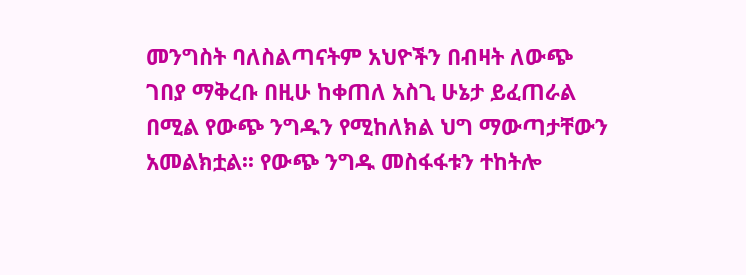መንግስት ባለስልጣናትም አህዮችን በብዛት ለውጭ ገበያ ማቅረቡ በዚሁ ከቀጠለ አስጊ ሁኔታ ይፈጠራል በሚል የውጭ ንግዱን የሚከለክል ህግ ማውጣታቸውን አመልክቷል፡፡ የውጭ ንግዱ መስፋፋቱን ተከትሎ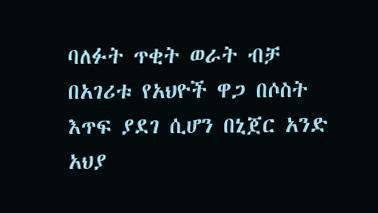ባለፉት ጥቂት ወራት ብቻ በአገሪቱ የአህዮች ዋጋ በሶስት እጥፍ ያደገ ሲሆን በኒጀር አንድ አህያ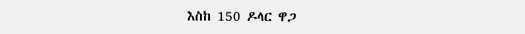እስከ 150 ዶላር ዋጋ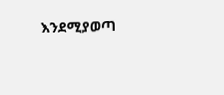እንደሚያወጣ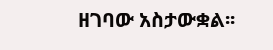ዘገባው አስታውቋል፡፡